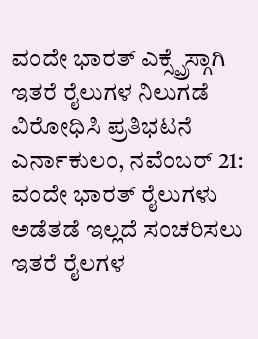ವಂದೇ ಭಾರತ್ ಎಕ್ಸ್ಪ್ರೆಸ್ಗಾಗಿ ಇತರೆ ರೈಲುಗಳ ನಿಲುಗಡೆ ವಿರೋಧಿಸಿ ಪ್ರತಿಭಟನೆ
ಎರ್ನಾಕುಲಂ, ನವೆಂಬರ್ 21: ವಂದೇ ಭಾರತ್ ರೈಲುಗಳು ಅಡೆತಡೆ ಇಲ್ಲದೆ ಸಂಚರಿಸಲು ಇತರೆ ರೈಲಗಳ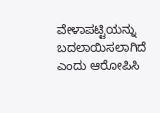ವೇಳಾಪಟ್ಟಿಯನ್ನು ಬದಲಾಯಿಸಲಾಗಿದೆ ಎಂದು ಆರೋಪಿಸಿ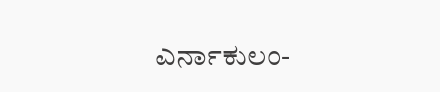ಎರ್ನಾಕುಲಂ-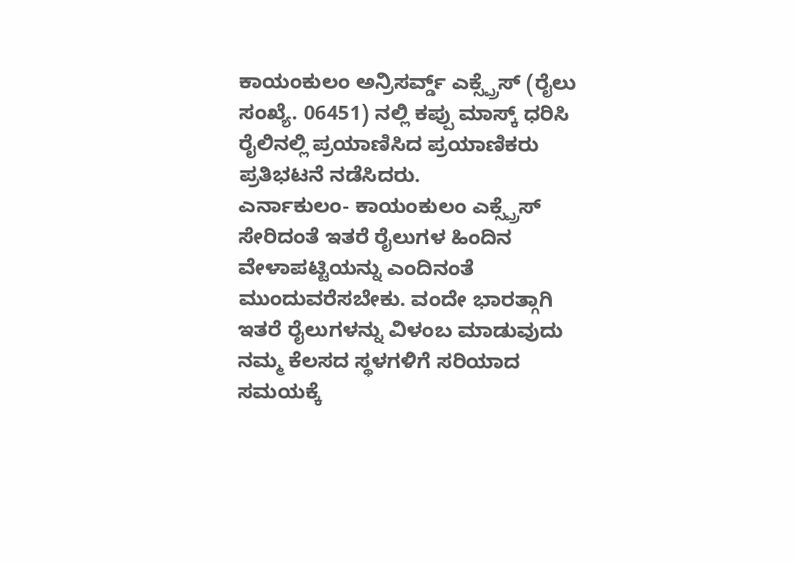ಕಾಯಂಕುಲಂ ಅನ್ರಿಸರ್ವ್ಡ್ ಎಕ್ಸ್ಪ್ರೆಸ್ (ರೈಲು ಸಂಖ್ಯೆ. 06451) ನಲ್ಲಿ ಕಪ್ಪು ಮಾಸ್ಕ್ ಧರಿಸಿ ರೈಲಿನಲ್ಲಿ ಪ್ರಯಾಣಿಸಿದ ಪ್ರಯಾಣಿಕರು ಪ್ರತಿಭಟನೆ ನಡೆಸಿದರು.
ಎರ್ನಾಕುಲಂ- ಕಾಯಂಕುಲಂ ಎಕ್ಸ್ಪ್ರೆಸ್ ಸೇರಿದಂತೆ ಇತರೆ ರೈಲುಗಳ ಹಿಂದಿನ ವೇಳಾಪಟ್ಟಿಯನ್ನು ಎಂದಿನಂತೆ ಮುಂದುವರೆಸಬೇಕು. ವಂದೇ ಭಾರತ್ಗಾಗಿ ಇತರೆ ರೈಲುಗಳನ್ನು ವಿಳಂಬ ಮಾಡುವುದು ನಮ್ಮ ಕೆಲಸದ ಸ್ಥಳಗಳಿಗೆ ಸರಿಯಾದ ಸಮಯಕ್ಕೆ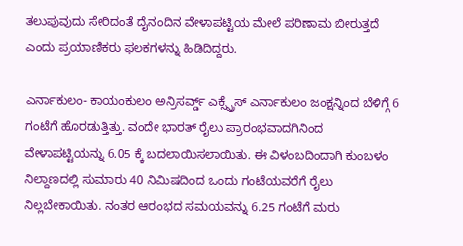ತಲುಪುವುದು ಸೇರಿದಂತೆ ದೈನಂದಿನ ವೇಳಾಪಟ್ಟಿಯ ಮೇಲೆ ಪರಿಣಾಮ ಬೀರುತ್ತದೆ ಎಂದು ಪ್ರಯಾಣಿಕರು ಫಲಕಗಳನ್ನು ಹಿಡಿದಿದ್ದರು.

ಎರ್ನಾಕುಲಂ- ಕಾಯಂಕುಲಂ ಅನ್ರಿಸರ್ವ್ಡ್ ಎಕ್ಸ್ಪ್ರೆಸ್ ಎರ್ನಾಕುಲಂ ಜಂಕ್ಷನ್ನಿಂದ ಬೆಳಿಗ್ಗೆ 6 ಗಂಟೆಗೆ ಹೊರಡುತ್ತಿತ್ತು. ವಂದೇ ಭಾರತ್ ರೈಲು ಪ್ರಾರಂಭವಾದಗಿನಿಂದ ವೇಳಾಪಟ್ಟಿಯನ್ನು 6.05 ಕ್ಕೆ ಬದಲಾಯಿಸಲಾಯಿತು. ಈ ವಿಳಂಬದಿಂದಾಗಿ ಕುಂಬಳಂ ನಿಲ್ದಾಣದಲ್ಲಿ ಸುಮಾರು 40 ನಿಮಿಷದಿಂದ ಒಂದು ಗಂಟೆಯವರೆಗೆ ರೈಲು ನಿಲ್ಲಬೇಕಾಯಿತು. ನಂತರ ಆರಂಭದ ಸಮಯವನ್ನು 6.25 ಗಂಟೆಗೆ ಮರು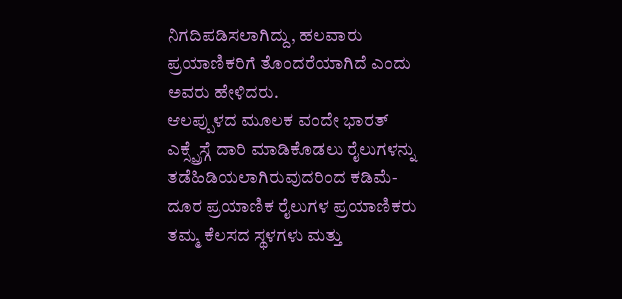ನಿಗದಿಪಡಿಸಲಾಗಿದ್ದು, ಹಲವಾರು ಪ್ರಯಾಣಿಕರಿಗೆ ತೊಂದರೆಯಾಗಿದೆ ಎಂದು ಅವರು ಹೇಳಿದರು.
ಆಲಪ್ಪುಳದ ಮೂಲಕ ವಂದೇ ಭಾರತ್ ಎಕ್ಸ್ಪ್ರೆಸ್ಗೆ ದಾರಿ ಮಾಡಿಕೊಡಲು ರೈಲುಗಳನ್ನು ತಡೆಹಿಡಿಯಲಾಗಿರುವುದರಿಂದ ಕಡಿಮೆ-ದೂರ ಪ್ರಯಾಣಿಕ ರೈಲುಗಳ ಪ್ರಯಾಣಿಕರು ತಮ್ಮ ಕೆಲಸದ ಸ್ಥಳಗಳು ಮತ್ತು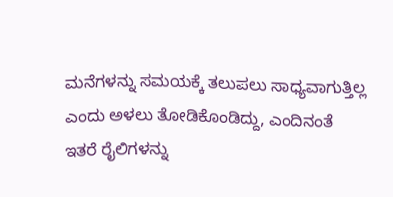ಮನೆಗಳನ್ನು ಸಮಯಕ್ಕೆ ತಲುಪಲು ಸಾಧ್ಯವಾಗುತ್ತಿಲ್ಲ ಎಂದು ಅಳಲು ತೋಡಿಕೊಂಡಿದ್ದು, ಎಂದಿನಂತೆ ಇತರೆ ರೈಲಿಗಳನ್ನು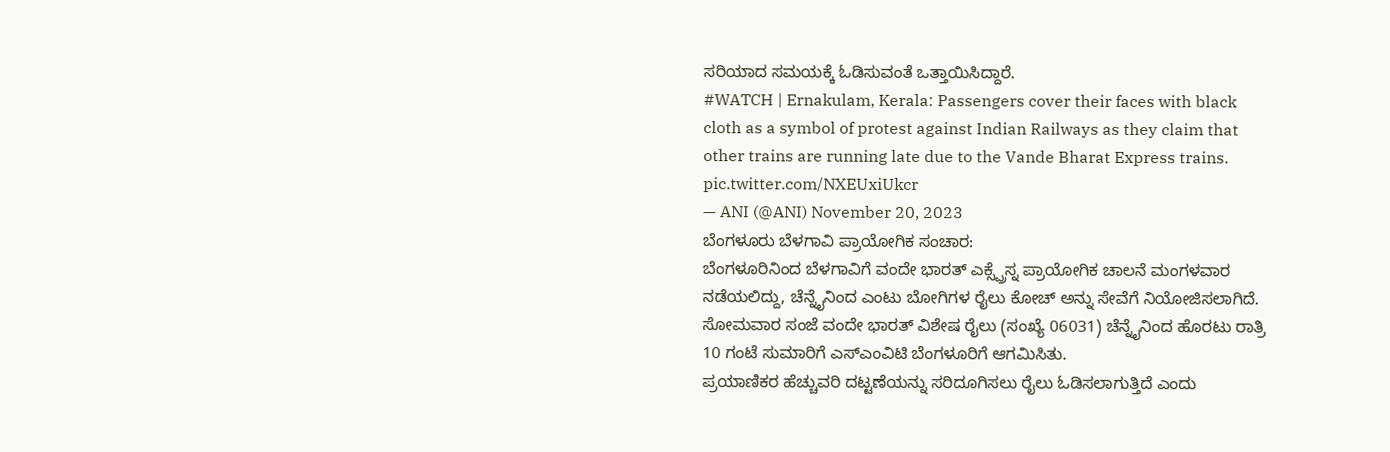ಸರಿಯಾದ ಸಮಯಕ್ಕೆ ಓಡಿಸುವಂತೆ ಒತ್ತಾಯಿಸಿದ್ದಾರೆ.
#WATCH | Ernakulam, Kerala: Passengers cover their faces with black cloth as a symbol of protest against Indian Railways as they claim that other trains are running late due to the Vande Bharat Express trains. pic.twitter.com/NXEUxiUkcr
— ANI (@ANI) November 20, 2023
ಬೆಂಗಳೂರು ಬೆಳಗಾವಿ ಪ್ರಾಯೋಗಿಕ ಸಂಚಾರ:
ಬೆಂಗಳೂರಿನಿಂದ ಬೆಳಗಾವಿಗೆ ವಂದೇ ಭಾರತ್ ಎಕ್ಸ್ಪ್ರೆಸ್ನ ಪ್ರಾಯೋಗಿಕ ಚಾಲನೆ ಮಂಗಳವಾರ ನಡೆಯಲಿದ್ದು, ಚೆನ್ನೈನಿಂದ ಎಂಟು ಬೋಗಿಗಳ ರೈಲು ಕೋಚ್ ಅನ್ನು ಸೇವೆಗೆ ನಿಯೋಜಿಸಲಾಗಿದೆ. ಸೋಮವಾರ ಸಂಜೆ ವಂದೇ ಭಾರತ್ ವಿಶೇಷ ರೈಲು (ಸಂಖ್ಯೆ 06031) ಚೆನ್ನೈನಿಂದ ಹೊರಟು ರಾತ್ರಿ 10 ಗಂಟೆ ಸುಮಾರಿಗೆ ಎಸ್ಎಂವಿಟಿ ಬೆಂಗಳೂರಿಗೆ ಆಗಮಿಸಿತು.
ಪ್ರಯಾಣಿಕರ ಹೆಚ್ಚುವರಿ ದಟ್ಟಣೆಯನ್ನು ಸರಿದೂಗಿಸಲು ರೈಲು ಓಡಿಸಲಾಗುತ್ತಿದೆ ಎಂದು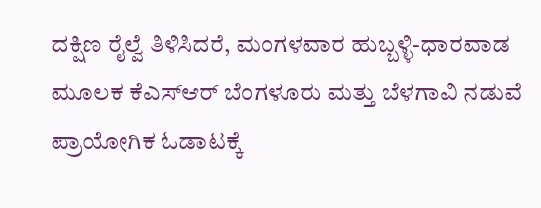ದಕ್ಷಿಣ ರೈಲ್ವೆ ತಿಳಿಸಿದರೆ, ಮಂಗಳವಾರ ಹುಬ್ಬಳ್ಳಿ-ಧಾರವಾಡ ಮೂಲಕ ಕೆಎಸ್ಆರ್ ಬೆಂಗಳೂರು ಮತ್ತು ಬೆಳಗಾವಿ ನಡುವೆ ಪ್ರಾಯೋಗಿಕ ಓಡಾಟಕ್ಕೆ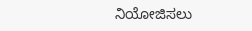ನಿಯೋಜಿಸಲು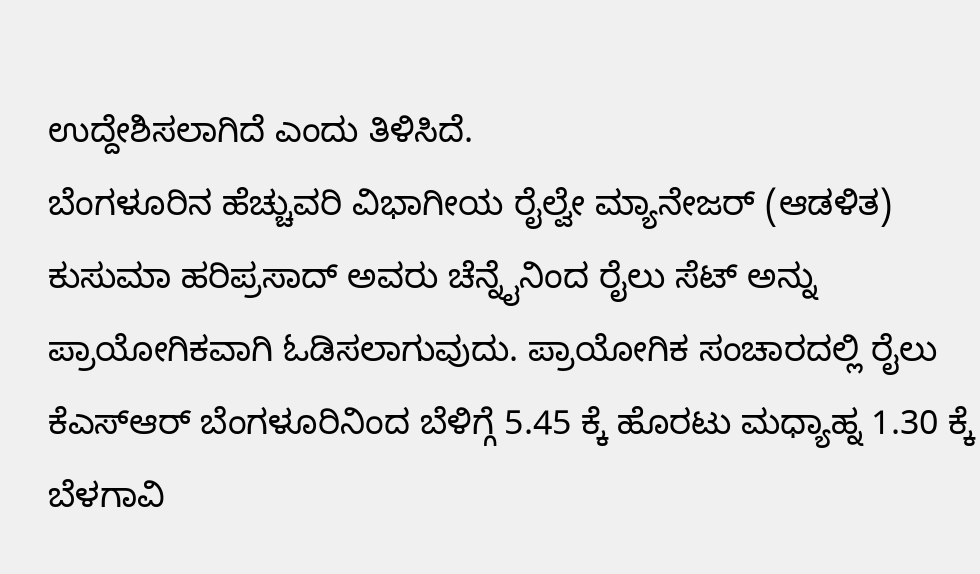ಉದ್ದೇಶಿಸಲಾಗಿದೆ ಎಂದು ತಿಳಿಸಿದೆ.
ಬೆಂಗಳೂರಿನ ಹೆಚ್ಚುವರಿ ವಿಭಾಗೀಯ ರೈಲ್ವೇ ಮ್ಯಾನೇಜರ್ (ಆಡಳಿತ) ಕುಸುಮಾ ಹರಿಪ್ರಸಾದ್ ಅವರು ಚೆನ್ನೈನಿಂದ ರೈಲು ಸೆಟ್ ಅನ್ನು ಪ್ರಾಯೋಗಿಕವಾಗಿ ಓಡಿಸಲಾಗುವುದು. ಪ್ರಾಯೋಗಿಕ ಸಂಚಾರದಲ್ಲಿ ರೈಲು ಕೆಎಸ್ಆರ್ ಬೆಂಗಳೂರಿನಿಂದ ಬೆಳಿಗ್ಗೆ 5.45 ಕ್ಕೆ ಹೊರಟು ಮಧ್ಯಾಹ್ನ 1.30 ಕ್ಕೆ ಬೆಳಗಾವಿ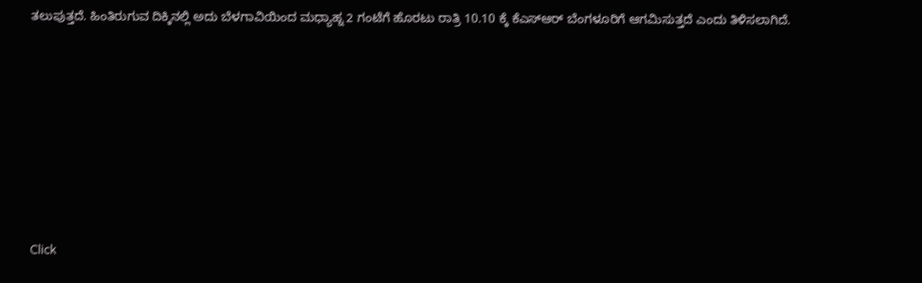ತಲುಪುತ್ತದೆ. ಹಿಂತಿರುಗುವ ದಿಕ್ಕಿನಲ್ಲಿ ಅದು ಬೆಳಗಾವಿಯಿಂದ ಮಧ್ಯಾಹ್ನ 2 ಗಂಟೆಗೆ ಹೊರಟು ರಾತ್ರಿ 10.10 ಕ್ಕೆ ಕೆಎಸ್ಆರ್ ಬೆಂಗಳೂರಿಗೆ ಆಗಮಿಸುತ್ತದೆ ಎಂದು ತಿಳಿಸಲಾಗಿದೆ.












Click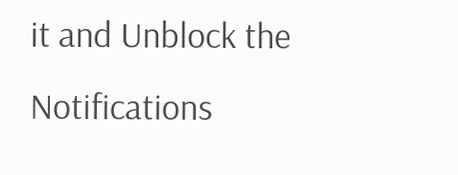it and Unblock the Notifications